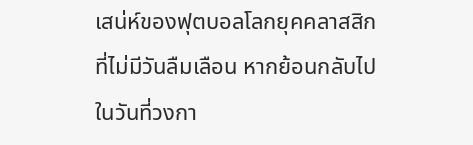เสน่ห์ของฟุตบอลโลกยุคคลาสสิกที่ไม่มีวันลืมเลือน หากย้อนกลับไปในวันที่วงกา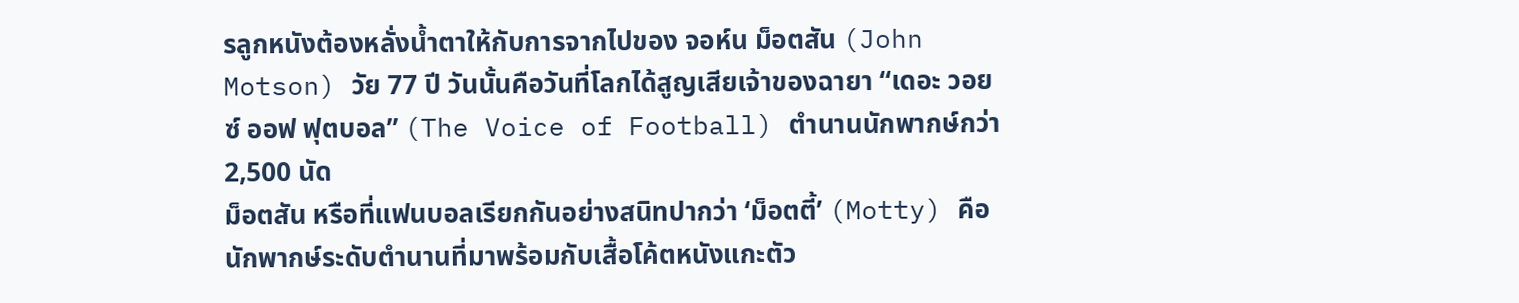รลูกหนังต้องหลั่งน้ำตาให้กับการจากไปของ จอห์น ม็อตสัน (John Motson) วัย 77 ปี วันนั้นคือวันที่โลกได้สูญเสียเจ้าของฉายา “เดอะ วอยซ์ ออฟ ฟุตบอล” (The Voice of Football) ตำนานนักพากษ์กว่า 2,500 นัด
ม็อตสัน หรือที่แฟนบอลเรียกกันอย่างสนิทปากว่า ‘ม็อตตี้’ (Motty) คือ นักพากษ์ระดับตำนานที่มาพร้อมกับเสื้อโค้ตหนังแกะตัว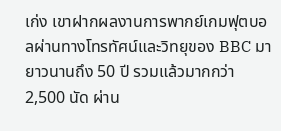เก่ง เขาฝากผลงานการพากย์เกมฟุตบอลผ่านทางโทรทัศน์และวิทยุของ BBC มายาวนานถึง 50 ปี รวมแล้วมากกว่า 2,500 นัด ผ่าน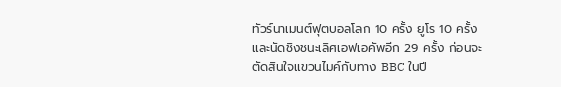ทัวร์นาเมนต์ฟุตบอลโลก 10 ครั้ง ยูโร 10 ครั้ง และนัดชิงชนะเลิศเอฟเอคัพอีก 29 ครั้ง ก่อนจะตัดสินใจแขวนไมค์กับทาง BBC ในปี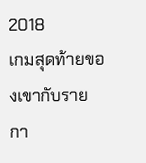2018
เกมสุดท้ายของเขากับรายกา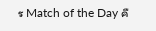ร Match of the Day คื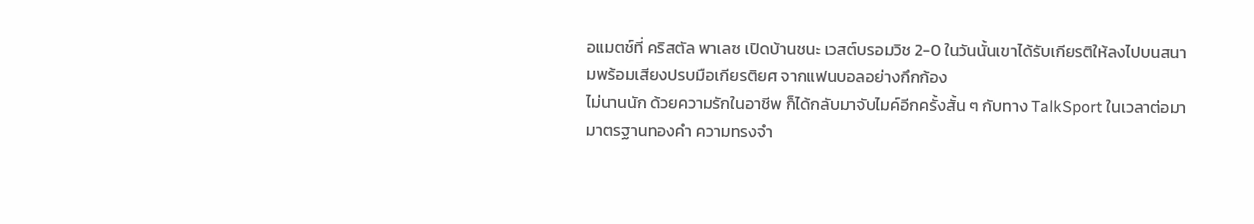อแมตช์ที่ คริสตัล พาเลซ เปิดบ้านชนะ เวสต์บรอมวิช 2-0 ในวันนั้นเขาได้รับเกียรติให้ลงไปบนสนามพร้อมเสียงปรบมือเกียรติยศ จากแฟนบอลอย่างกึกก้อง
ไม่นานนัก ด้วยความรักในอาชีพ ก็ได้กลับมาจับไมค์อีกครั้งสั้น ๆ กับทาง TalkSport ในเวลาต่อมา
มาตรฐานทองคำ ความทรงจำ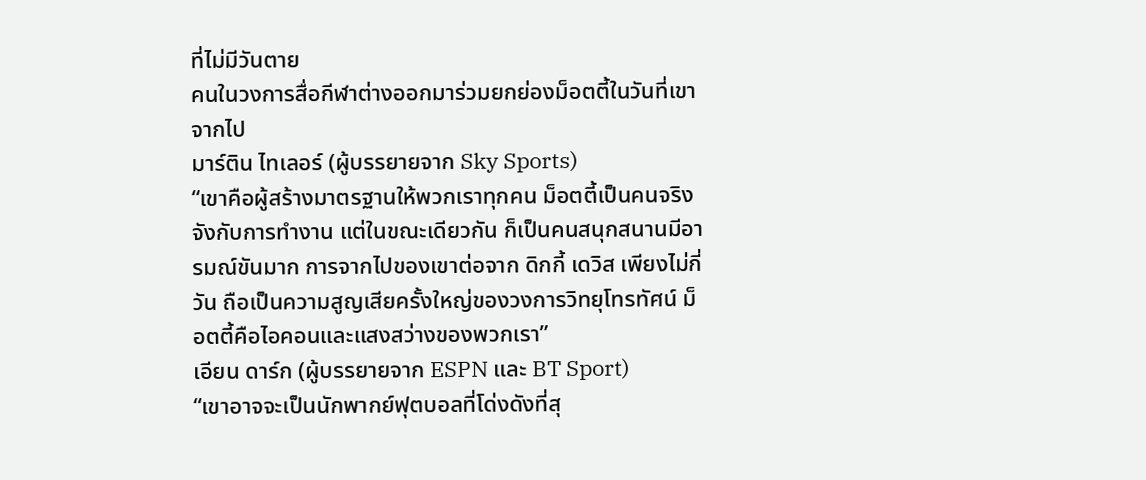ที่ไม่มีวันตาย
คนในวงการสื่อกีฬาต่างออกมาร่วมยกย่องม็อตตี้ในวันที่เขาจากไป
มาร์ติน ไทเลอร์ (ผู้บรรยายจาก Sky Sports)
“เขาคือผู้สร้างมาตรฐานให้พวกเราทุกคน ม็อตตี้เป็นคนจริงจังกับการทำงาน แต่ในขณะเดียวกัน ก็เป็นคนสนุกสนานมีอารมณ์ขันมาก การจากไปของเขาต่อจาก ดิกกี้ เดวิส เพียงไม่กี่วัน ถือเป็นความสูญเสียครั้งใหญ่ของวงการวิทยุโทรทัศน์ ม็อตตี้คือไอคอนและแสงสว่างของพวกเรา”
เอียน ดาร์ก (ผู้บรรยายจาก ESPN และ BT Sport)
“เขาอาจจะเป็นนักพากย์ฟุตบอลที่โด่งดังที่สุ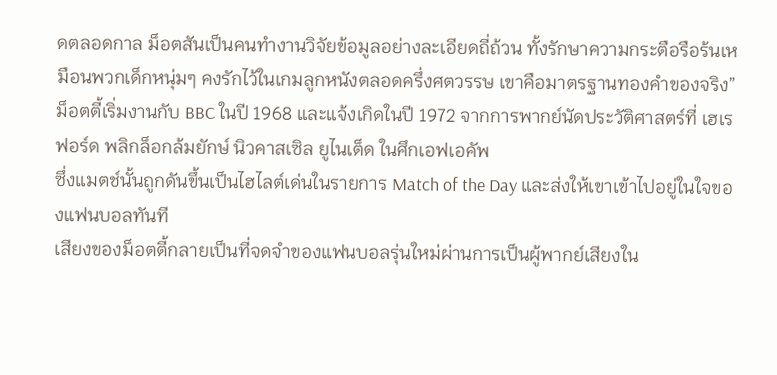ดตลอดกาล ม็อตสันเป็นคนทำงานวิจัยข้อมูลอย่างละเอียดถี่ถ้วน ทั้งรักษาความกระตือรือร้นเหมือนพวกเด็กหนุ่มๆ คงรักไว้ในเกมลูกหนังตลอดครึ่งศตวรรษ เขาคือมาตรฐานทองคำของจริง”
ม็อตตี้เริ่มงานกับ BBC ในปี 1968 และแจ้งเกิดในปี 1972 จากการพากย์นัดประวัติศาสตร์ที่ เฮเรฟอร์ด พลิกล็อกล้มยักษ์ นิวคาสเซิล ยูไนเต็ด ในศึกเอฟเอคัพ
ซึ่งแมตช์นั้นถูกดันขึ้นเป็นไฮไลต์เด่นในรายการ Match of the Day และส่งให้เขาเข้าไปอยู่ในใจของแฟนบอลทันที
เสียงของม็อตตี้กลายเป็นที่จดจำของแฟนบอลรุ่นใหม่ผ่านการเป็นผู้พากย์เสียงใน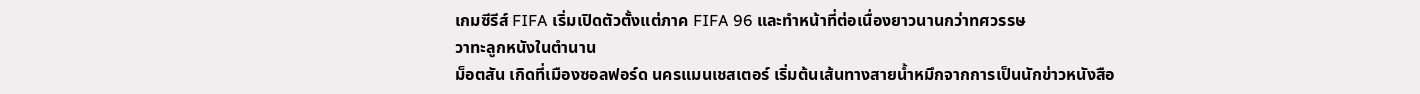เกมซีรีส์ FIFA เริ่มเปิดตัวตั้งแต่ภาค FIFA 96 และทำหน้าที่ต่อเนื่องยาวนานกว่าทศวรรษ
วาทะลูกหนังในตำนาน
ม็อตสัน เกิดที่เมืองซอลฟอร์ด นครแมนเชสเตอร์ เริ่มต้นเส้นทางสายน้ำหมึกจากการเป็นนักข่าวหนังสือ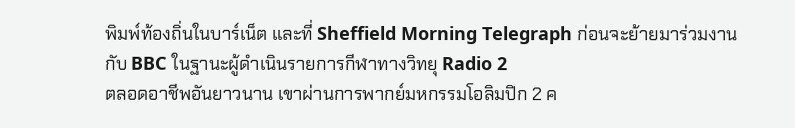พิมพ์ท้องถิ่นในบาร์เน็ต และที่ Sheffield Morning Telegraph ก่อนจะย้ายมาร่วมงานกับ BBC ในฐานะผู้ดำเนินรายการกีฬาทางวิทยุ Radio 2
ตลอดอาชีพอันยาวนาน เขาผ่านการพากย์มหกรรมโอลิมปิก 2 ค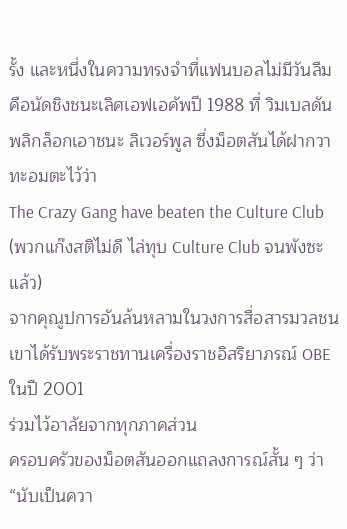รั้ง และหนึ่งในความทรงจำที่แฟนบอลไม่มีวันลืมคือนัดชิงชนะเลิศเอฟเอคัพปี 1988 ที่ วิมเบลดัน พลิกล็อกเอาชนะ ลิเวอร์พูล ซึ่งม็อตสันได้ฝากวาทะอมตะไว้ว่า
The Crazy Gang have beaten the Culture Club (พวกแก๊งสติไม่ดี ไล่ทุบ Culture Club จนพังซะแล้ว)
จากคุณูปการอันล้นหลามในวงการสื่อสารมวลชน เขาได้รับพระราชทานเครื่องราชอิสริยาภรณ์ OBE ในปี 2001
ร่วมไว้อาลัยจากทุกภาคส่วน
ครอบครัวของม็อตสันออกแถลงการณ์สั้น ๆ ว่า “นับเป็นควา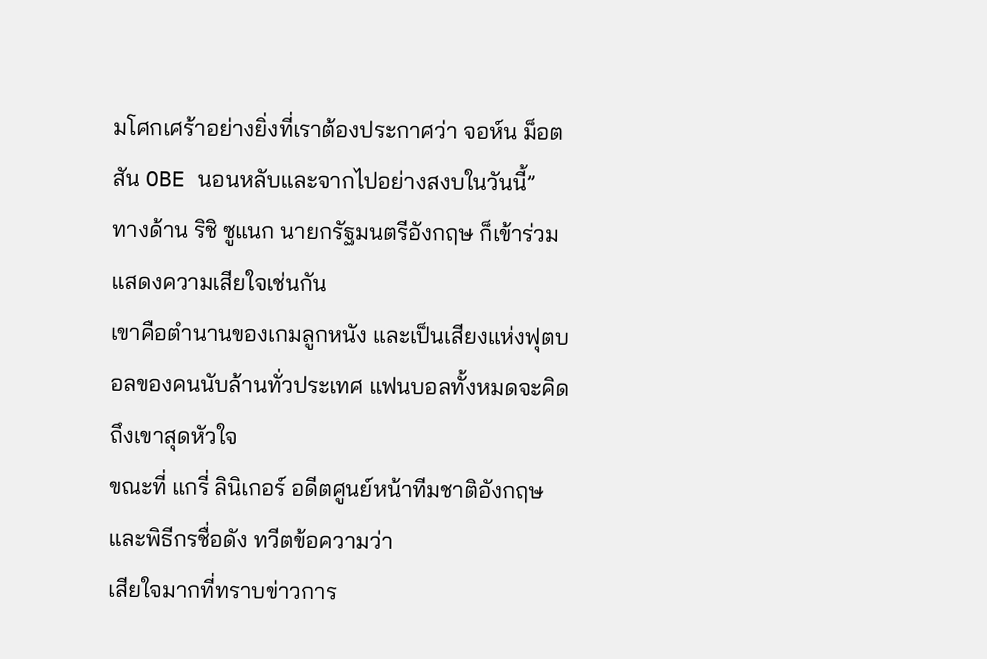มโศกเศร้าอย่างยิ่งที่เราต้องประกาศว่า จอห์น ม็อตสัน OBE นอนหลับและจากไปอย่างสงบในวันนี้”
ทางด้าน ริชิ ซูแนก นายกรัฐมนตรีอังกฤษ ก็เข้าร่วมแสดงความเสียใจเช่นกัน
เขาคือตำนานของเกมลูกหนัง และเป็นเสียงแห่งฟุตบอลของคนนับล้านทั่วประเทศ แฟนบอลทั้งหมดจะคิดถึงเขาสุดหัวใจ
ขณะที่ แกรี่ ลินิเกอร์ อดีตศูนย์หน้าทีมชาติอังกฤษและพิธีกรชื่อดัง ทวีตข้อความว่า
เสียใจมากที่ทราบข่าวการ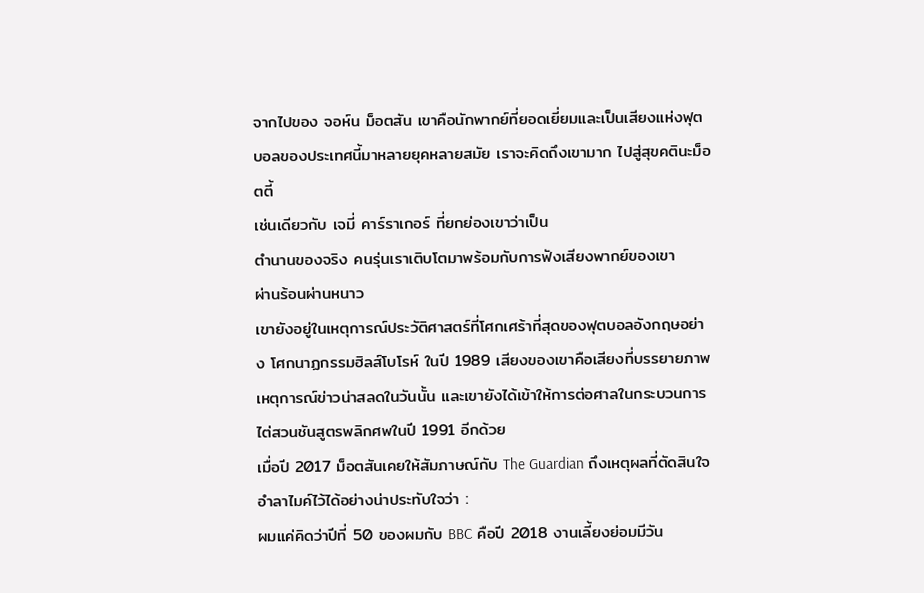จากไปของ จอห์น ม็อตสัน เขาคือนักพากย์ที่ยอดเยี่ยมและเป็นเสียงแห่งฟุตบอลของประเทศนี้มาหลายยุคหลายสมัย เราจะคิดถึงเขามาก ไปสู่สุขคตินะม็อตตี้
เช่นเดียวกับ เจมี่ คาร์ราเกอร์ ที่ยกย่องเขาว่าเป็น
ตำนานของจริง คนรุ่นเราเติบโตมาพร้อมกับการฟังเสียงพากย์ของเขา
ผ่านร้อนผ่านหนาว
เขายังอยู่ในเหตุการณ์ประวัติศาสตร์ที่โศกเศร้าที่สุดของฟุตบอลอังกฤษอย่าง โศกนาฏกรรมฮิลส์โบโรห์ ในปี 1989 เสียงของเขาคือเสียงที่บรรยายภาพเหตุการณ์ข่าวน่าสลดในวันนั้น และเขายังได้เข้าให้การต่อศาลในกระบวนการไต่สวนชันสูตรพลิกศพในปี 1991 อีกด้วย
เมื่อปี 2017 ม็อตสันเคยให้สัมภาษณ์กับ The Guardian ถึงเหตุผลที่ตัดสินใจอำลาไมค์ไว้ได้อย่างน่าประทับใจว่า :
ผมแค่คิดว่าปีที่ 50 ของผมกับ BBC คือปี 2018 งานเลี้ยงย่อมมีวัน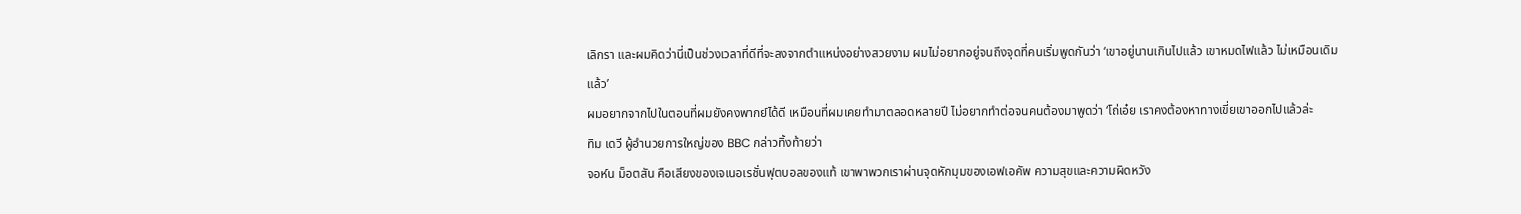เลิกรา และผมคิดว่านี่เป็นช่วงเวลาที่ดีที่จะลงจากตำแหน่งอย่างสวยงาม ผมไม่อยากอยู่จนถึงจุดที่คนเริ่มพูดกันว่า ‘เขาอยู่นานเกินไปแล้ว เขาหมดไฟแล้ว ไม่เหมือนเดิมแล้ว’
ผมอยากจากไปในตอนที่ผมยังคงพากย์ได้ดี เหมือนที่ผมเคยทำมาตลอดหลายปี ไม่อยากทำต่อจนคนต้องมาพูดว่า ‘โถ่เอ๋ย เราคงต้องหาทางเขี่ยเขาออกไปแล้วล่ะ
ทิม เดวี ผู้อำนวยการใหญ่ของ BBC กล่าวทิ้งท้ายว่า
จอห์น ม็อตสัน คือเสียงของเจเนอเรชั่นฟุตบอลของแท้ เขาพาพวกเราผ่านจุดหักมุมของเอฟเอคัพ ความสุขและความผิดหวัง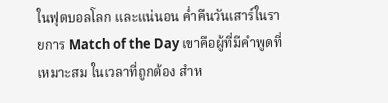ในฟุตบอลโลก และแน่นอน ค่ำคืนวันเสาร์ในรายการ Match of the Day เขาคือผู้ที่มีคำพูดที่เหมาะสม ในเวลาที่ถูกต้อง สำห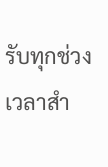รับทุกช่วงเวลาสำ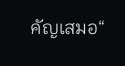คัญเสมอ“